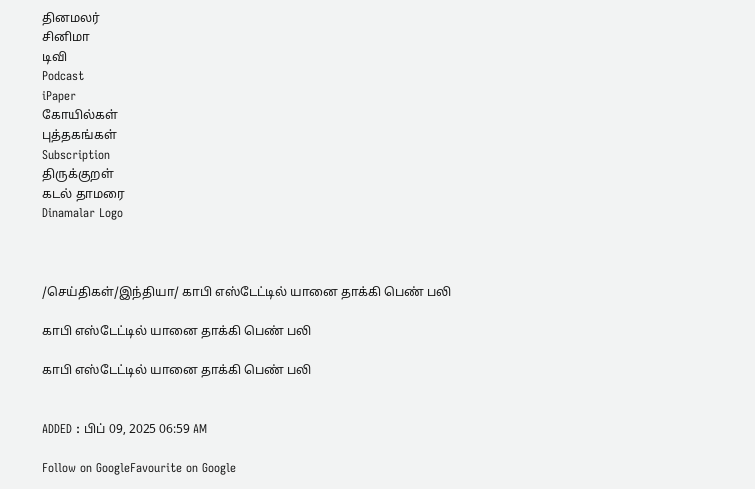தினமலர்
சினிமா
டிவி
Podcast
iPaper
கோயில்கள்
புத்தகங்கள்
Subscription
திருக்குறள்
கடல் தாமரை
Dinamalar Logo



/செய்திகள்/இந்தியா/ காபி எஸ்டேட்டில் யானை தாக்கி பெண் பலி

காபி எஸ்டேட்டில் யானை தாக்கி பெண் பலி

காபி எஸ்டேட்டில் யானை தாக்கி பெண் பலி


ADDED : பிப் 09, 2025 06:59 AM

Follow on GoogleFavourite on Google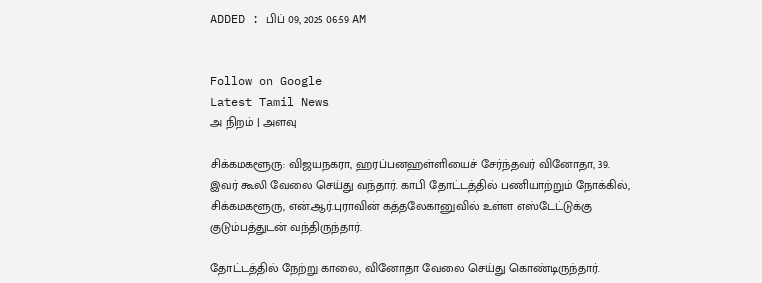ADDED : பிப் 09, 2025 06:59 AM


Follow on Google
Latest Tamil News
அ நிறம் | அளவு

சிக்கமகளூரு: விஜயநகரா, ஹரப்பனஹள்ளியைச் சேர்ந்தவர் வினோதா, 39. இவர் கூலி வேலை செய்து வந்தார். காபி தோட்டத்தில் பணியாற்றும் நோக்கில், சிக்கமகளூரு, என்.ஆர்.புராவின் கத்தலேகானுவில் உள்ள எஸ்டேட்டுக்கு குடும்பத்துடன் வந்திருந்தார்.

தோட்டத்தில் நேற்று காலை, வினோதா வேலை செய்து கொண்டிருந்தார்.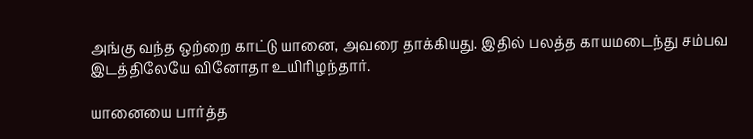அங்கு வந்த ஒற்றை காட்டு யானை, அவரை தாக்கியது. இதில் பலத்த காயமடைந்து சம்பவ இடத்திலேயே வினோதா உயிரிழந்தார்.

யானையை பார்த்த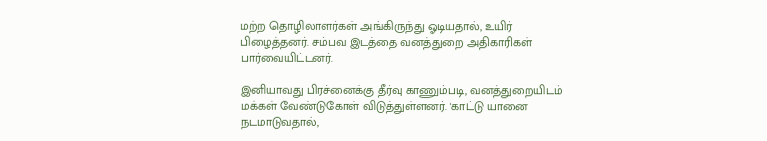மற்ற தொழிலாளர்கள் அங்கிருந்து ஓடியதால், உயிர் பிழைத்தனர். சம்பவ இடத்தை வனத்துறை அதிகாரிகள் பார்வையிட்டனர்.

இனியாவது பிரச்னைக்கு தீர்வு காணும்படி, வனத்துறையிடம் மக்கள் வேண்டுகோள் விடுத்துள்ளனர். 'காட்டு யானை நடமாடுவதால்,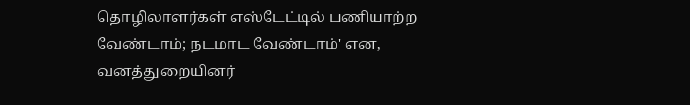தொழிலாளர்கள் எஸ்டேட்டில் பணியாற்ற வேண்டாம்; நடமாட வேண்டாம்' என, வனத்துறையினர்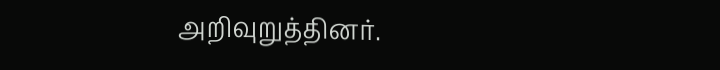அறிவுறுத்தினர்.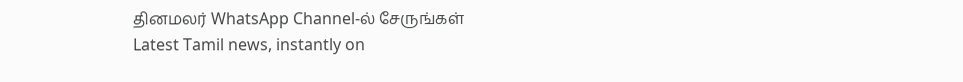தினமலர் WhatsApp Channel-ல் சேருங்கள்
Latest Tamil news, instantly on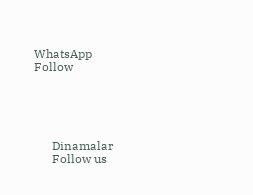WhatsApp
Follow





      Dinamalar
      Follow us